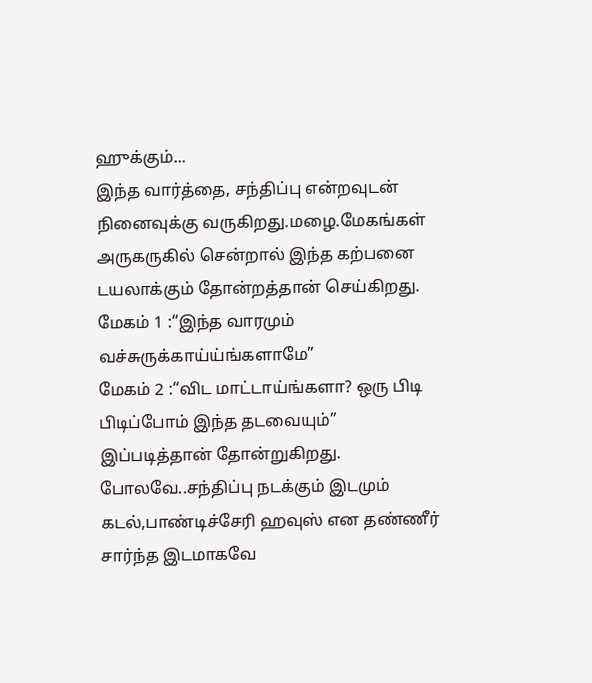ஹுக்கும்...
இந்த வார்த்தை, சந்திப்பு என்றவுடன் நினைவுக்கு வருகிறது.மழை.மேகங்கள் அருகருகில் சென்றால் இந்த கற்பனை டயலாக்கும் தோன்றத்தான் செய்கிறது.
மேகம் 1 :“இந்த வாரமும் வச்சுருக்காய்ய்ங்களாமே”
மேகம் 2 :“விட மாட்டாய்ங்களா? ஒரு பிடி பிடிப்போம் இந்த தடவையும்”
இப்படித்தான் தோன்றுகிறது.
போலவே..சந்திப்பு நடக்கும் இடமும் கடல்,பாண்டிச்சேரி ஹவுஸ் என தண்ணீர் சார்ந்த இடமாகவே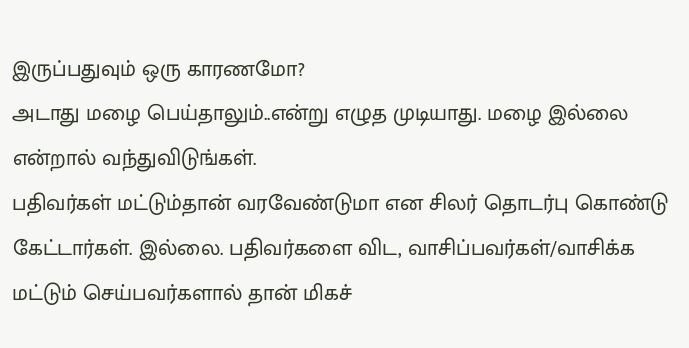இருப்பதுவும் ஒரு காரணமோ?
அடாது மழை பெய்தாலும்..என்று எழுத முடியாது. மழை இல்லை என்றால் வந்துவிடுங்கள்.
பதிவர்கள் மட்டும்தான் வரவேண்டுமா என சிலர் தொடர்பு கொண்டு கேட்டார்கள். இல்லை. பதிவர்களை விட, வாசிப்பவர்கள்/வாசிக்க மட்டும் செய்பவர்களால் தான் மிகச்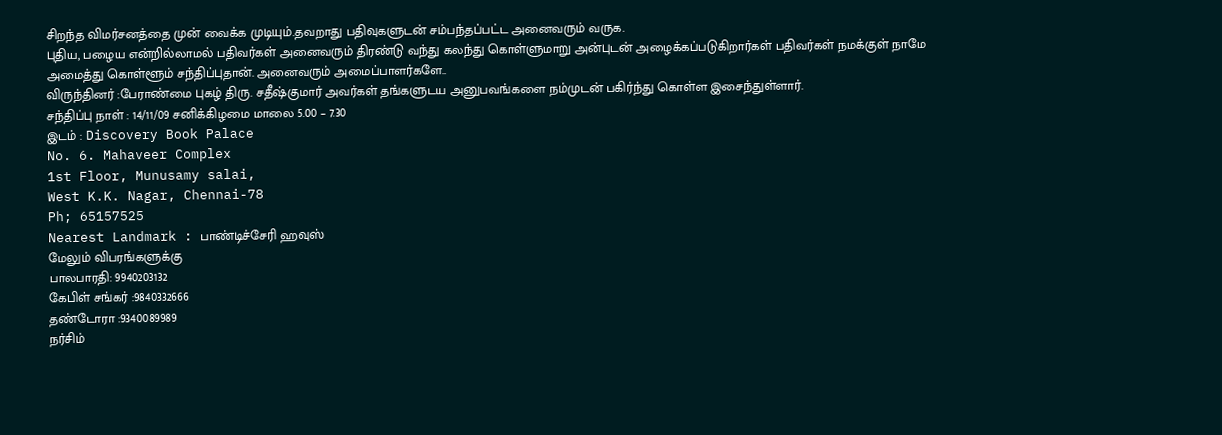சிறந்த விமர்சனத்தை முன் வைக்க முடியும்.தவறாது பதிவுகளுடன் சம்பந்தப்பட்ட அனைவரும் வருக.
புதிய, பழைய என்றில்லாமல் பதிவர்கள் அனைவரும் திரண்டு வந்து கலந்து கொள்ளுமாறு அன்புடன் அழைக்கப்படுகிறார்கள் பதிவர்கள் நமக்குள் நாமே அமைத்து கொள்ளூம் சந்திப்புதான். அனைவரும் அமைப்பாளர்களே..
விருந்தினர் :பேராண்மை புகழ் திரு. சதீஷ்குமார் அவர்கள் தங்களுடய அனுபவங்களை நம்முடன் பகிர்ந்து கொள்ள இசைந்துள்ளார்.
சந்திப்பு நாள் : 14/11/09 சனிக்கிழமை மாலை 5.00 – 7.30
இடம் : Discovery Book Palace
No. 6. Mahaveer Complex
1st Floor, Munusamy salai,
West K.K. Nagar, Chennai-78
Ph; 65157525
Nearest Landmark : பாண்டிச்சேரி ஹவுஸ்
மேலும் விபரங்களுக்கு
பாலபாரதி: 9940203132
கேபிள் சங்கர் :9840332666
தண்டோரா :9340089989
நர்சிம்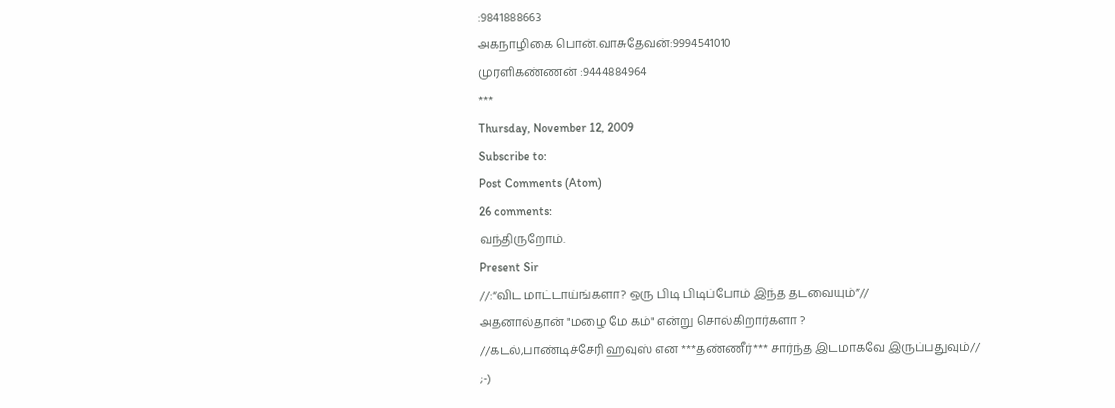:9841888663
அகநாழிகை பொன்.வாசுதேவன்:9994541010
முரளிகண்ணன் :9444884964
***
Thursday, November 12, 2009
Subscribe to:
Post Comments (Atom)
26 comments:
வந்திருறோம்.
Present Sir
//:“விட மாட்டாய்ங்களா? ஒரு பிடி பிடிப்போம் இந்த தடவையும்”//
அதனால்தான் "மழை மே கம்" என்று சொல்கிறார்களா ?
//கடல்,பாண்டிச்சேரி ஹவுஸ் என ***தண்ணீர்*** சார்ந்த இடமாகவே இருப்பதுவும்//
;-)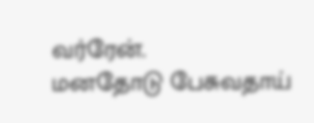வர்ரேன்.
மனதோடு பேசுவதாய்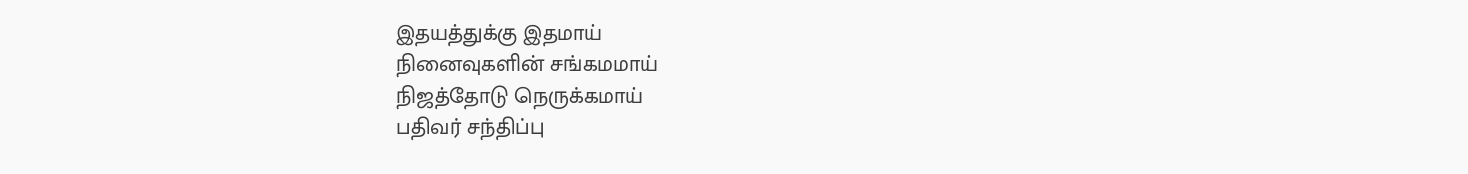இதயத்துக்கு இதமாய்
நினைவுகளின் சங்கமமாய்
நிஜத்தோடு நெருக்கமாய்
பதிவர் சந்திப்பு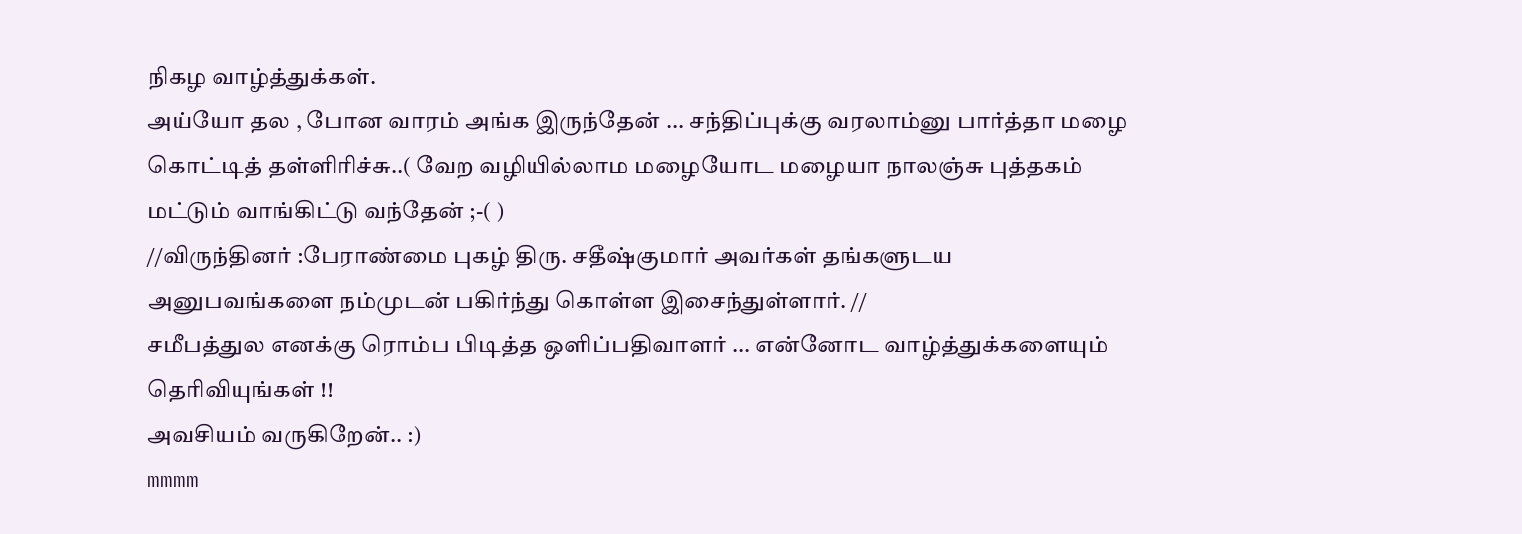நிகழ வாழ்த்துக்கள்.
அய்யோ தல , போன வாரம் அங்க இருந்தேன் ... சந்திப்புக்கு வரலாம்னு பார்த்தா மழை கொட்டித் தள்ளிரிச்சு..( வேற வழியில்லாம மழையோட மழையா நாலஞ்சு புத்தகம் மட்டும் வாங்கிட்டு வந்தேன் ;-( )
//விருந்தினர் :பேராண்மை புகழ் திரு. சதீஷ்குமார் அவர்கள் தங்களுடய அனுபவங்களை நம்முடன் பகிர்ந்து கொள்ள இசைந்துள்ளார். //
சமீபத்துல எனக்கு ரொம்ப பிடித்த ஒளிப்பதிவாளர் ... என்னோட வாழ்த்துக்களையும் தெரிவியுங்கள் !!
அவசியம் வருகிறேன்.. :)
mmmm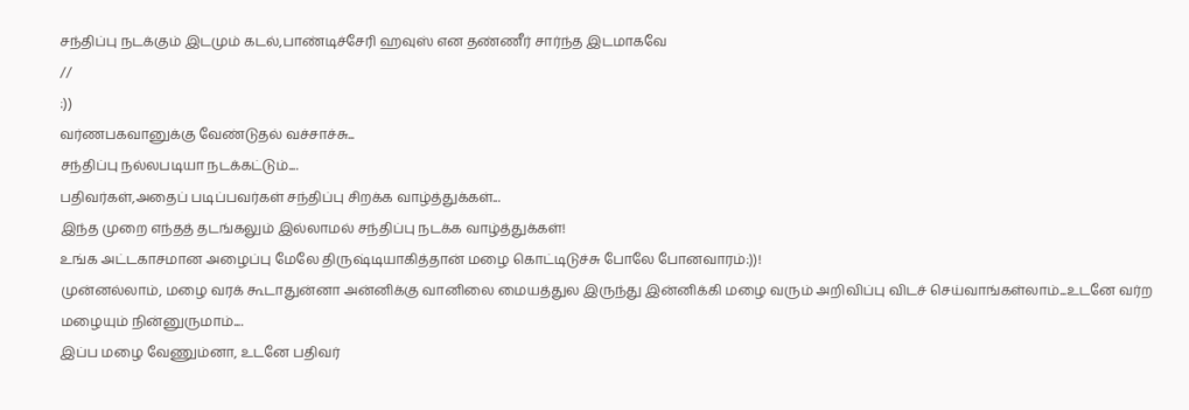சந்திப்பு நடக்கும் இடமும் கடல்,பாண்டிச்சேரி ஹவுஸ் என தண்ணீர் சார்ந்த இடமாகவே
//
:))
வர்ணபகவானுக்கு வேண்டுதல் வச்சாச்சு...
சந்திப்பு நல்லபடியா நடக்கட்டும்....
பதிவர்கள்,அதைப் படிப்பவர்கள் சந்திப்பு சிறக்க வாழ்த்துக்கள்...
இந்த முறை எந்தத் தடங்கலும் இல்லாமல் சந்திப்பு நடக்க வாழ்த்துக்கள்!
உங்க அட்டகாசமான அழைப்பு மேலே திருஷ்டியாகித்தான் மழை கொட்டிடுச்சு போலே போனவாரம்:))!
முன்னல்லாம், மழை வரக் கூடாதுன்னா அன்னிக்கு வானிலை மையத்துல இருந்து இன்னிக்கி மழை வரும் அறிவிப்பு விடச் செய்வாங்கள்லாம்...உடனே வர்ற மழையும் நின்னுருமாம்....
இப்ப மழை வேணும்னா, உடனே பதிவர்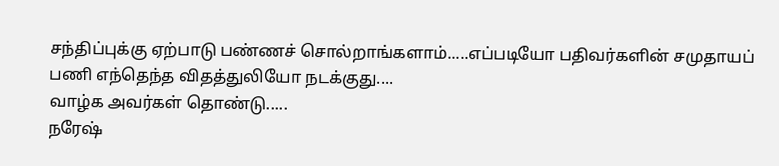சந்திப்புக்கு ஏற்பாடு பண்ணச் சொல்றாங்களாம்.....எப்படியோ பதிவர்களின் சமுதாயப் பணி எந்தெந்த விதத்துலியோ நடக்குது....
வாழ்க அவர்கள் தொண்டு.....
நரேஷ்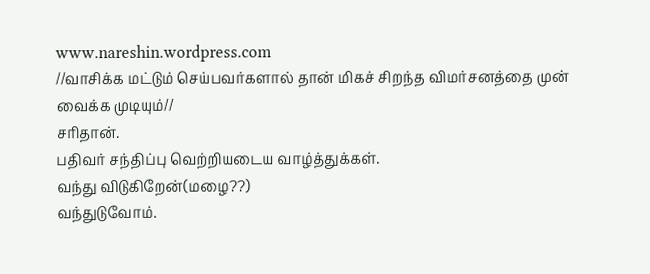www.nareshin.wordpress.com
//வாசிக்க மட்டும் செய்பவர்களால் தான் மிகச் சிறந்த விமர்சனத்தை முன் வைக்க முடியும்//
சரிதான்.
பதிவர் சந்திப்பு வெற்றியடைய வாழ்த்துக்கள்.
வந்து விடுகிறேன்(மழை??)
வந்துடுவோம்.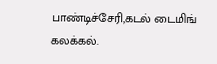பாண்டிச்சேரி,கடல் டைமிங் கலக்கல்.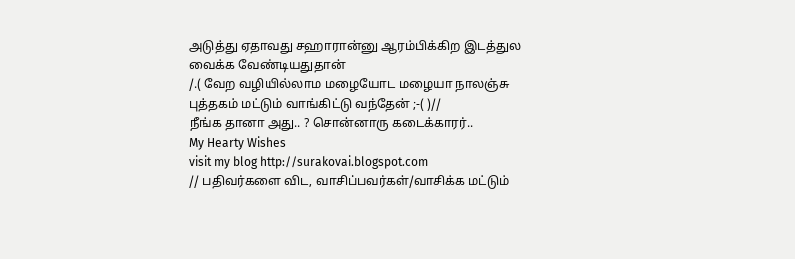அடுத்து ஏதாவது சஹாரான்னு ஆரம்பிக்கிற இடத்துல வைக்க வேண்டியதுதான்
/.( வேற வழியில்லாம மழையோட மழையா நாலஞ்சு புத்தகம் மட்டும் வாங்கிட்டு வந்தேன் ;-( )//
நீங்க தானா அது.. ? சொன்னாரு கடைக்காரர்..
My Hearty Wishes
visit my blog http://surakovai.blogspot.com
// பதிவர்களை விட, வாசிப்பவர்கள்/வாசிக்க மட்டும்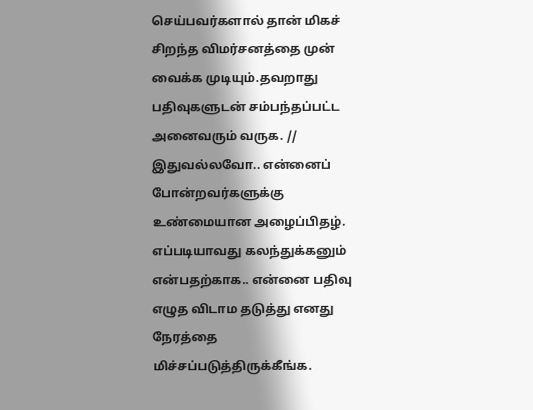செய்பவர்களால் தான் மிகச் சிறந்த விமர்சனத்தை முன் வைக்க முடியும்.தவறாது பதிவுகளுடன் சம்பந்தப்பட்ட அனைவரும் வருக. //
இதுவல்லவோ.. என்னைப் போன்றவர்களுக்கு உண்மையான அழைப்பிதழ். எப்படியாவது கலந்துக்கனும் என்பதற்காக.. என்னை பதிவு எழுத விடாம தடுத்து எனது நேரத்தை மிச்சப்படுத்திருக்கீங்க.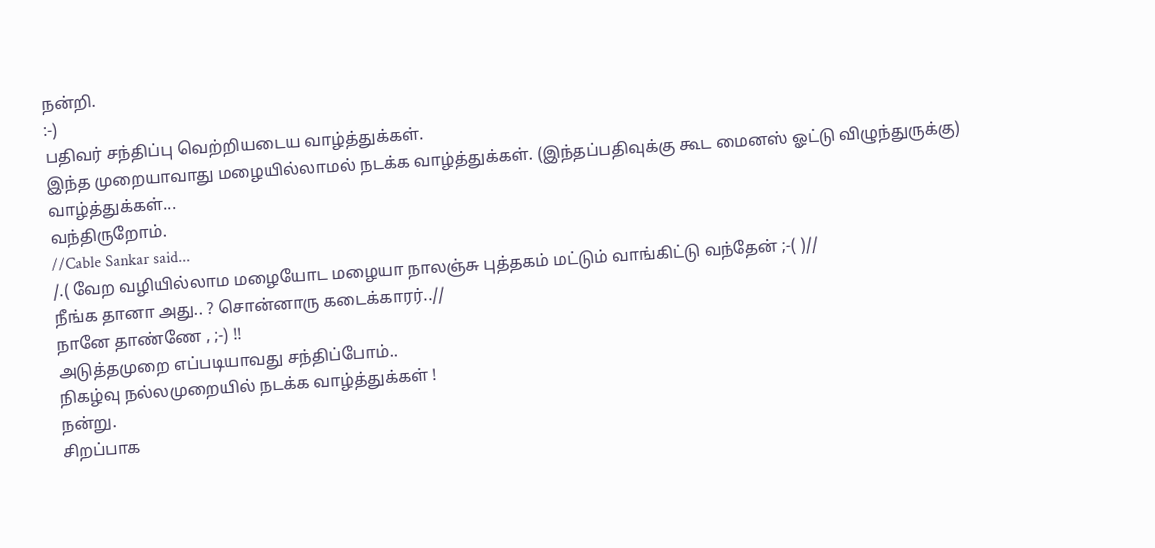நன்றி.
:-)
பதிவர் சந்திப்பு வெற்றியடைய வாழ்த்துக்கள்.
இந்த முறையாவாது மழையில்லாமல் நடக்க வாழ்த்துக்கள். (இந்தப்பதிவுக்கு கூட மைனஸ் ஓட்டு விழுந்துருக்கு)
வாழ்த்துக்கள்...
வந்திருறோம்.
//Cable Sankar said...
/.( வேற வழியில்லாம மழையோட மழையா நாலஞ்சு புத்தகம் மட்டும் வாங்கிட்டு வந்தேன் ;-( )//
நீங்க தானா அது.. ? சொன்னாரு கடைக்காரர்..//
நானே தாண்ணே , ;-) !!
அடுத்தமுறை எப்படியாவது சந்திப்போம்..
நிகழ்வு நல்லமுறையில் நடக்க வாழ்த்துக்கள் !
நன்று.
சிறப்பாக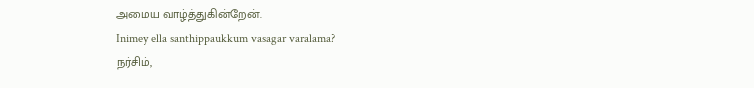அமைய வாழ்த்துகின்றேன்.
Inimey ella santhippaukkum vasagar varalama?
நர்சிம்,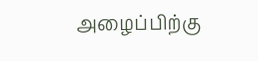அழைப்பிற்கு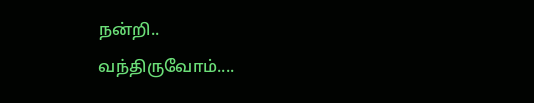நன்றி..
வந்திருவோம்....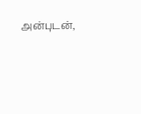அன்புடன்,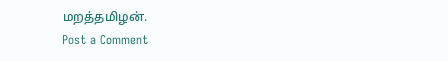மறத்தமிழன்.
Post a Comment